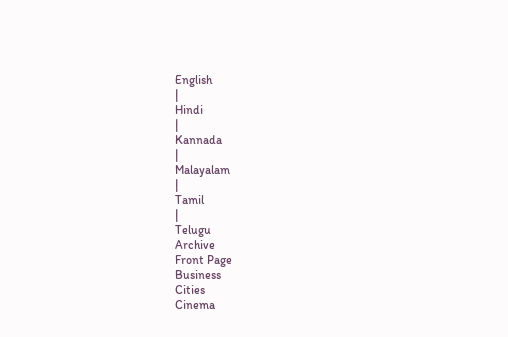English
|
Hindi
|
Kannada
|
Malayalam
|
Tamil
|
Telugu
Archive
Front Page
Business
Cities
Cinema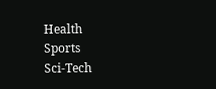Health
Sports
Sci-Tech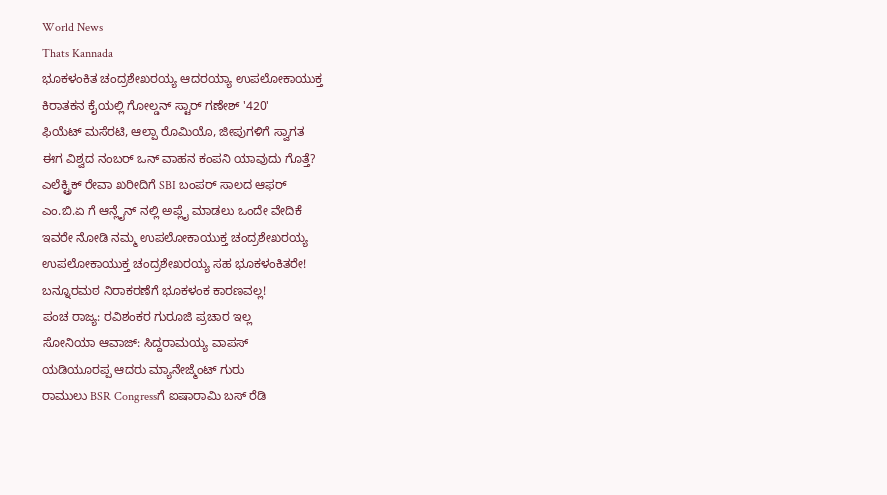World News
Thats Kannada
ಭೂಕಳಂಕಿತ ಚಂದ್ರಶೇಖರಯ್ಯ ಆದರಯ್ಯಾ ಉಪಲೋಕಾಯುಕ್ತ
ಕಿರಾತಕನ ಕೈಯಲ್ಲಿ ಗೋಲ್ಡನ್ ಸ್ಟಾರ್ ಗಣೇಶ್ '420'
ಫಿಯೆಟ್ ಮಸೆರಟಿ, ಆಲ್ಪಾ ರೊಮಿಯೊ, ಜೀಪುಗಳಿಗೆ ಸ್ವಾಗತ
ಈಗ ವಿಶ್ವದ ನಂಬರ್ ಒನ್ ವಾಹನ ಕಂಪನಿ ಯಾವುದು ಗೊತ್ತೆ?
ಎಲೆಕ್ಟ್ರಿಕ್ ರೇವಾ ಖರೀದಿಗೆ SBI ಬಂಪರ್ ಸಾಲದ ಆಫರ್
ಎಂ.ಬಿ.ಏ ಗೆ ಆನ್ಲೈನ್ ನಲ್ಲಿ ಅಪ್ಲೈ ಮಾಡಲು ಒಂದೇ ವೇದಿಕೆ
ಇವರೇ ನೋಡಿ ನಮ್ಮ ಉಪಲೋಕಾಯುಕ್ತ ಚಂದ್ರಶೇಖರಯ್ಯ
ಉಪಲೋಕಾಯುಕ್ತ ಚಂದ್ರಶೇಖರಯ್ಯ ಸಹ ಭೂಕಳಂಕಿತರೇ!
ಬನ್ನೂರಮಠ ನಿರಾಕರಣೆಗೆ ಭೂಕಳಂಕ ಕಾರಣವಲ್ಲ!
ಪಂಚ ರಾಜ್ಯ: ರವಿಶಂಕರ ಗುರೂಜಿ ಪ್ರಚಾರ ಇಲ್ಲ
ಸೋನಿಯಾ ಆವಾಜ್: ಸಿದ್ದರಾಮಯ್ಯ ವಾಪಸ್
ಯಡಿಯೂರಪ್ಪ ಆದರು ಮ್ಯಾನೇಜ್ಮೆಂಟ್ ಗುರು
ರಾಮುಲು BSR Congressಗೆ ಐಷಾರಾಮಿ ಬಸ್ ರೆಡಿ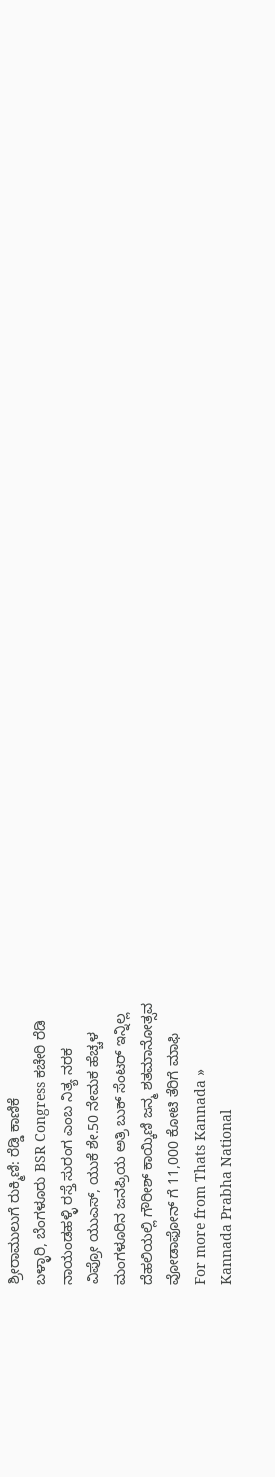ಶ್ರೀರಾಮುಲುಗೆ ರುಕ್ಮಿಣಿ: ರೆಡ್ಡಿ ಕಾಣಿಕೆ
ಬಳ್ಳಾರಿ, ಬೆಂಗಳೂರು BSR Congress ಕಚೇರಿ ರೆಡಿ
ನಾಯಂಡಹಳ್ಳಿ ರಸ್ತೆ ಸುರಂಗ ಎಂಬ ನಿತ್ಯ ನರಕ
ವಿಪ್ರೋ ಯುಎಸ್, ಯುಕೆ ಶೇ.50 ನೇಮಕ ಹೆಚ್ಚಳ
ಮಂಗಳೂರಿನ ಜನಪ್ರಿಯ ಅತ್ರಿ ಬುಕ್ ಸೆಂಟರ್ ಇನ್ನಿಲ್ಲ
ದೆಹಲಿಯಲ್ಲಿ ಗೌರೀಶ್ ಕಾಯ್ಕಿಣಿ ಜನ್ಮ ಶತಮಾನೋತ್ಸವ
ವೋಡಾಫೋನ್ ಗೆ 11,000 ಕೋಟಿ ತೆರಿಗೆ ಮಾಫಿ
For more from Thats Kannada »
Kannada Prabha National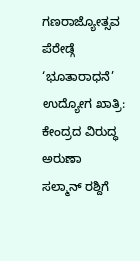ಗಣರಾಜ್ಯೋತ್ಸವ ಪೆರೇಡ್ಗೆ ‘ಭೂತಾರಾಧನೆ’
ಉದ್ಯೋಗ ಖಾತ್ರಿ: ಕೇಂದ್ರದ ವಿರುದ್ಧ ಅರುಣಾ
ಸಲ್ಮಾನ್ ರಶ್ದಿಗೆ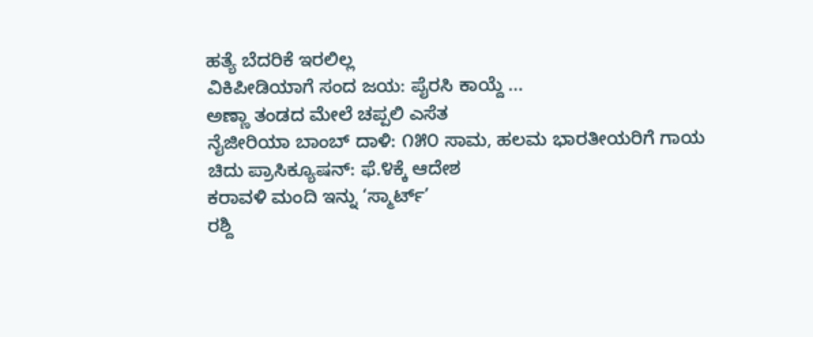ಹತ್ಯೆ ಬೆದರಿಕೆ ಇರಲಿಲ್ಲ
ವಿಕಿಪೀಡಿಯಾಗೆ ಸಂದ ಜಯ: ಪೈರಸಿ ಕಾಯ್ದೆ ...
ಅಣ್ಣಾ ತಂಡದ ಮೇಲೆ ಚಪ್ಪಲಿ ಎಸೆತ
ನೈಜೀರಿಯಾ ಬಾಂಬ್ ದಾಳಿ: ೧೫೦ ಸಾಮ, ಹಲಮ ಭಾರತೀಯರಿಗೆ ಗಾಯ
ಚಿದು ಪ್ರಾಸಿಕ್ಯೂಷನ್: ಫೆ.೪ಕ್ಕೆ ಆದೇಶ
ಕರಾವಳಿ ಮಂದಿ ಇನ್ನು ‘ಸ್ಮಾರ್ಟ್’
ರಶ್ದಿ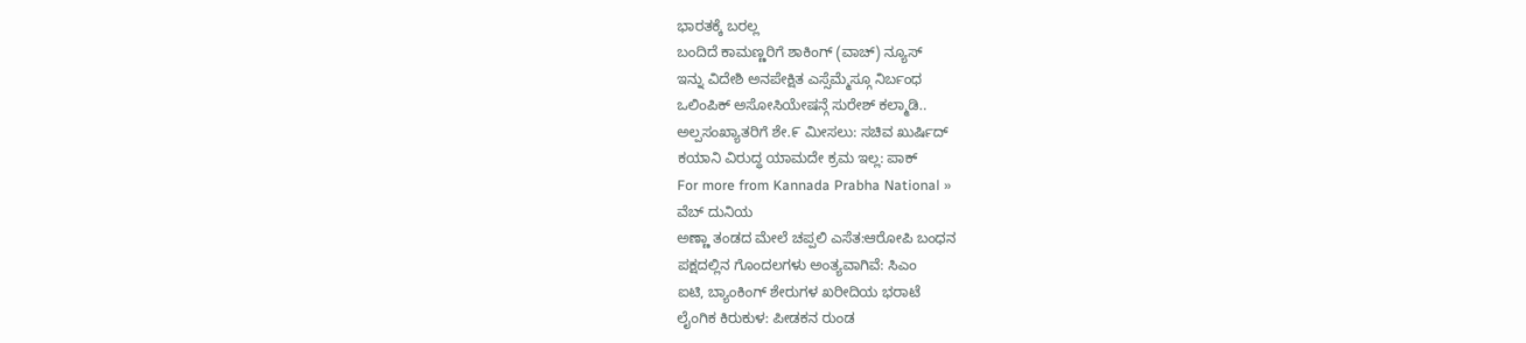ಭಾರತಕ್ಕೆ ಬರಲ್ಲ
ಬಂದಿದೆ ಕಾಮಣ್ಣರಿಗೆ ಶಾಕಿಂಗ್ (ವಾಚ್) ನ್ಯೂಸ್
ಇನ್ನು ವಿದೇಶಿ ಅನಪೇಕ್ಷಿತ ಎಸ್ಸೆಮ್ಮೆಸ್ಗೂ ನಿರ್ಬಂಧ
ಒಲಿಂಪಿಕ್ ಅಸೋಸಿಯೇಷನ್ಗೆ ಸುರೇಶ್ ಕಲ್ಮಾಡಿ..
ಅಲ್ಪಸಂಖ್ಯಾತರಿಗೆ ಶೇ.೯ ಮೀಸಲು: ಸಚಿವ ಖುರ್ಷಿದ್
ಕಯಾನಿ ವಿರುದ್ಧ ಯಾಮದೇ ಕ್ರಮ ಇಲ್ಲ: ಪಾಕ್
For more from Kannada Prabha National »
ವೆಬ್ ದುನಿಯ
ಅಣ್ಣಾ ತಂಡದ ಮೇಲೆ ಚಪ್ಪಲಿ ಎಸೆತ:ಆರೋಪಿ ಬಂಧನ
ಪಕ್ಷದಲ್ಲಿನ ಗೊಂದಲಗಳು ಅಂತ್ಯವಾಗಿವೆ: ಸಿಎಂ
ಐಟಿ, ಬ್ಯಾಂಕಿಂಗ್ ಶೇರುಗಳ ಖರೀದಿಯ ಭರಾಟೆ
ಲೈಂಗಿಕ ಕಿರುಕುಳ: ಪೀಡಕನ ರುಂಡ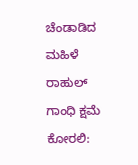ಚೆಂಡಾಡಿದ ಮಹಿಳೆ
ರಾಹುಲ್ ಗಾಂಧಿ ಕ್ಷಮೆ ಕೋರಲಿ: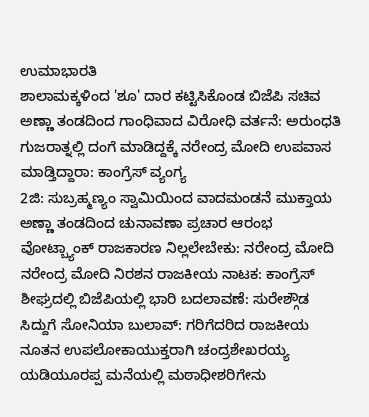ಉಮಾಭಾರತಿ
ಶಾಲಾಮಕ್ಕಳಿಂದ 'ಶೂ' ದಾರ ಕಟ್ಟಿಸಿಕೊಂಡ ಬಿಜೆಪಿ ಸಚಿವ
ಅಣ್ಣಾ ತಂಡದಿಂದ ಗಾಂಧಿವಾದ ವಿರೋಧಿ ವರ್ತನೆ: ಅರುಂಧತಿ
ಗುಜರಾತ್ನಲ್ಲಿ ದಂಗೆ ಮಾಡಿದ್ದಕ್ಕೆ ನರೇಂದ್ರ ಮೋದಿ ಉಪವಾಸ ಮಾಡ್ತಿದ್ದಾರಾ: ಕಾಂಗ್ರೆಸ್ ವ್ಯಂಗ್ಯ
2ಜಿ: ಸುಬ್ರಹ್ಮಣ್ಯಂ ಸ್ವಾಮಿಯಿಂದ ವಾದಮಂಡನೆ ಮುಕ್ತಾಯ
ಅಣ್ಣಾ ತಂಡದಿಂದ ಚುನಾವಣಾ ಪ್ರಚಾರ ಆರಂಭ
ವೋಟ್ಬ್ಯಾಂಕ್ ರಾಜಕಾರಣ ನಿಲ್ಲಲೇಬೇಕು: ನರೇಂದ್ರ ಮೋದಿ
ನರೇಂದ್ರ ಮೋದಿ ನಿರಶನ ರಾಜಕೀಯ ನಾಟಕ: ಕಾಂಗ್ರೆಸ್
ಶೀಘ್ರದಲ್ಲಿ ಬಿಜೆಪಿಯಲ್ಲಿ ಭಾರಿ ಬದಲಾವಣೆ: ಸುರೇಶ್ಗೌಡ
ಸಿದ್ದುಗೆ ಸೋನಿಯಾ ಬುಲಾವ್: ಗರಿಗೆದರಿದ ರಾಜಕೀಯ
ನೂತನ ಉಪಲೋಕಾಯುಕ್ತರಾಗಿ ಚಂದ್ರಶೇಖರಯ್ಯ
ಯಡಿಯೂರಪ್ಪ ಮನೆಯಲ್ಲಿ ಮಠಾಧೀಶರಿಗೇನು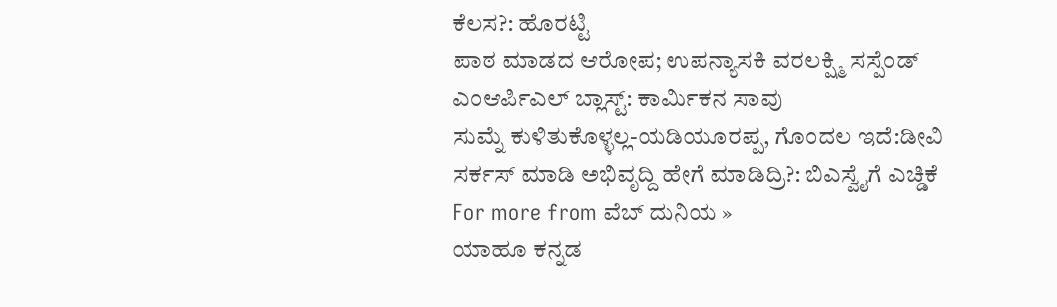ಕೆಲಸ?: ಹೊರಟ್ಟಿ
ಪಾಠ ಮಾಡದ ಆರೋಪ; ಉಪನ್ಯಾಸಕಿ ವರಲಕ್ಷ್ಮಿ ಸಸ್ಪೆಂಡ್
ಎಂಆರ್ಪಿಎಲ್ ಬ್ಲಾಸ್ಟ್: ಕಾರ್ಮಿಕನ ಸಾವು
ಸುಮ್ನೆ ಕುಳಿತುಕೊಳ್ಳಲ್ಲ-ಯಡಿಯೂರಪ್ಪ, ಗೊಂದಲ ಇದೆ:ಡೀವಿ
ಸರ್ಕಸ್ ಮಾಡಿ ಅಭಿವೃದ್ದಿ ಹೇಗೆ ಮಾಡಿದ್ರಿ?: ಬಿಎಸ್ವೈಗೆ ಎಚ್ಡಿಕೆ
For more from ವೆಬ್ ದುನಿಯ »
ಯಾಹೂ ಕನ್ನಡ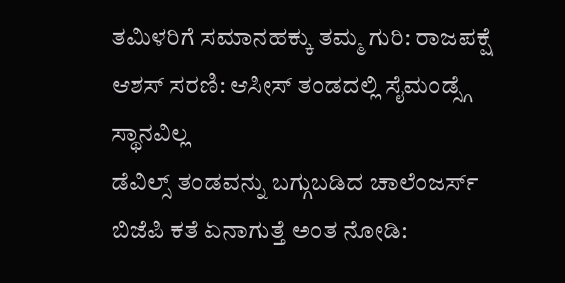ತಮಿಳರಿಗೆ ಸಮಾನಹಕ್ಕು ತಮ್ಮ ಗುರಿ: ರಾಜಪಕ್ಷೆ
ಆಶಸ್ ಸರಣಿ: ಆಸೀಸ್ ತಂಡದಲ್ಲಿ ಸೈಮಂಡ್ಸ್ಗೆ ಸ್ಥಾನವಿಲ್ಲ
ಡೆವಿಲ್ಸ್ ತಂಡವನ್ನು ಬಗ್ಗುಬಡಿದ ಚಾಲೆಂಜರ್ಸ್
ಬಿಜೆಪಿ ಕತೆ ಏನಾಗುತ್ತೆ ಅಂತ ನೋಡಿ: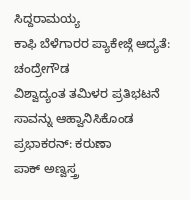ಸಿದ್ದರಾಮಯ್ಯ
ಕಾಫಿ ಬೆಳೆಗಾರರ ಪ್ಯಾಕೇಜ್ಗೆ ಆದ್ಯತೆ: ಚಂದ್ರೇಗೌಡ
ವಿಶ್ವಾದ್ಯಂತ ತಮಿಳರ ಪ್ರತಿಭಟನೆ
ಸಾವನ್ನು ಆಹ್ವಾನಿಸಿಕೊಂಡ ಪ್ರಭಾಕರನ್: ಕರುಣಾ
ಪಾಕ್ ಅಣ್ವಸ್ತ್ರ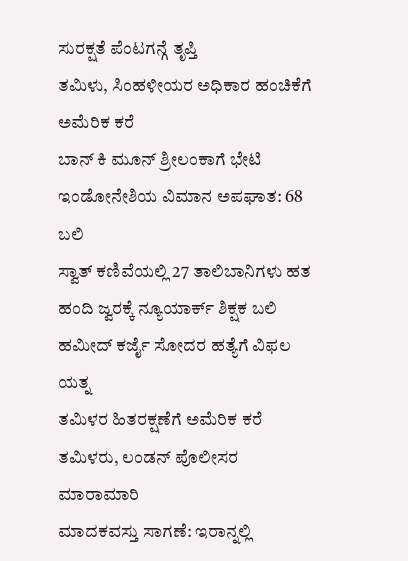ಸುರಕ್ಷತೆ ಪೆಂಟಗನ್ಗೆ ತೃಪ್ತಿ
ತಮಿಳು, ಸಿಂಹಳೀಯರ ಅಧಿಕಾರ ಹಂಚಿಕೆಗೆ ಅಮೆರಿಕ ಕರೆ
ಬಾನ್ ಕಿ ಮೂನ್ ಶ್ರೀಲಂಕಾಗೆ ಭೇಟಿ
ಇಂಡೋನೇಶಿಯ ವಿಮಾನ ಅಪಘಾತ: 68 ಬಲಿ
ಸ್ವಾತ್ ಕಣಿವೆಯಲ್ಲಿ 27 ತಾಲಿಬಾನಿಗಳು ಹತ
ಹಂದಿ ಜ್ವರಕ್ಕೆ ನ್ಯೂಯಾರ್ಕ್ ಶಿಕ್ಷಕ ಬಲಿ
ಹಮೀದ್ ಕರ್ಜೈ ಸೋದರ ಹತ್ಯೆಗೆ ವಿಫಲ ಯತ್ನ
ತಮಿಳರ ಹಿತರಕ್ಷಣೆಗೆ ಅಮೆರಿಕ ಕರೆ
ತಮಿಳರು, ಲಂಡನ್ ಪೊಲೀಸರ ಮಾರಾಮಾರಿ
ಮಾದಕವಸ್ತು ಸಾಗಣೆ: ಇರಾನ್ನಲ್ಲಿ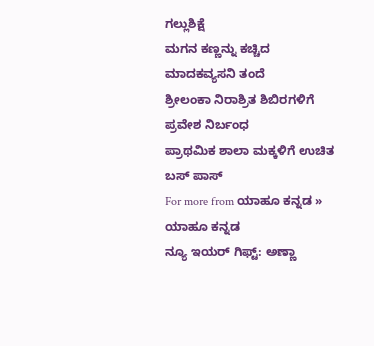ಗಲ್ಲುಶಿಕ್ಷೆ
ಮಗನ ಕಣ್ಣನ್ನು ಕಚ್ಚಿದ ಮಾದಕವ್ಯಸನಿ ತಂದೆ
ಶ್ರೀಲಂಕಾ ನಿರಾಶ್ರಿತ ಶಿಬಿರಗಳಿಗೆ ಪ್ರವೇಶ ನಿರ್ಬಂಧ
ಪ್ರಾಥಮಿಕ ಶಾಲಾ ಮಕ್ಕಳಿಗೆ ಉಚಿತ ಬಸ್ ಪಾಸ್
For more from ಯಾಹೂ ಕನ್ನಡ »
ಯಾಹೂ ಕನ್ನಡ
ನ್ಯೂ ಇಯರ್ ಗಿಫ್ಟ್: ಅಣ್ಣಾ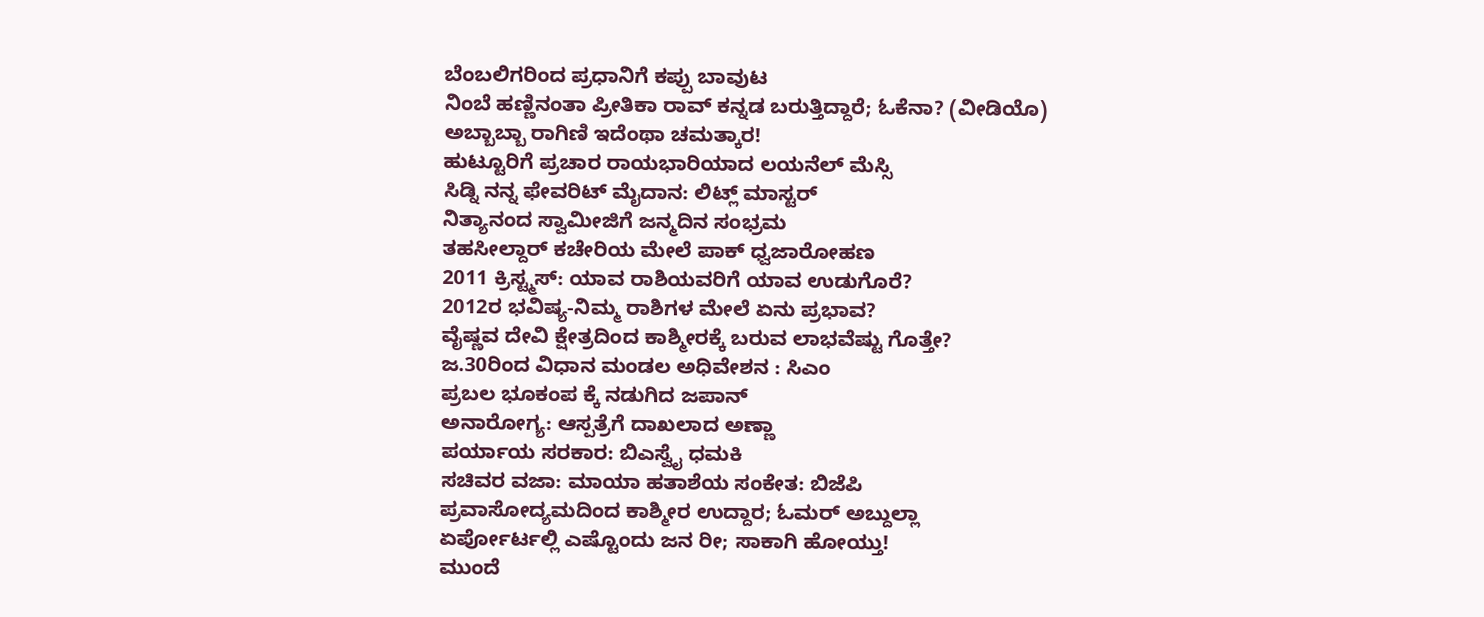ಬೆಂಬಲಿಗರಿಂದ ಪ್ರಧಾನಿಗೆ ಕಪ್ಪು ಬಾವುಟ
ನಿಂಬೆ ಹಣ್ಣಿನಂತಾ ಪ್ರೀತಿಕಾ ರಾವ್ ಕನ್ನಡ ಬರುತ್ತಿದ್ದಾರೆ; ಓಕೆನಾ? (ವೀಡಿಯೊ)
ಅಬ್ಬಾಬ್ಬಾ ರಾಗಿಣಿ ಇದೆಂಥಾ ಚಮತ್ಕಾರ!
ಹುಟ್ಟೂರಿಗೆ ಪ್ರಚಾರ ರಾಯಭಾರಿಯಾದ ಲಯನೆಲ್ ಮೆಸ್ಸಿ
ಸಿಡ್ನಿ ನನ್ನ ಫೇವರಿಟ್ ಮೈದಾನ: ಲಿಟ್ಲ್ ಮಾಸ್ಟರ್
ನಿತ್ಯಾನಂದ ಸ್ವಾಮೀಜಿಗೆ ಜನ್ಮದಿನ ಸಂಭ್ರಮ
ತಹಸೀಲ್ದಾರ್ ಕಚೇರಿಯ ಮೇಲೆ ಪಾಕ್ ಧ್ವಜಾರೋಹಣ
2011 ಕ್ರಿಸ್ಟ್ಮಸ್: ಯಾವ ರಾಶಿಯವರಿಗೆ ಯಾವ ಉಡುಗೊರೆ?
2012ರ ಭವಿಷ್ಯ-ನಿಮ್ಮ ರಾಶಿಗಳ ಮೇಲೆ ಏನು ಪ್ರಭಾವ?
ವೈಷ್ಣವ ದೇವಿ ಕ್ಷೇತ್ರದಿಂದ ಕಾಶ್ಮೀರಕ್ಕೆ ಬರುವ ಲಾಭವೆಷ್ಟು ಗೊತ್ತೇ?
ಜ.30ರಿಂದ ವಿಧಾನ ಮಂಡಲ ಅಧಿವೇಶನ : ಸಿಎಂ
ಪ್ರಬಲ ಭೂಕಂಪ ಕ್ಕೆ ನಡುಗಿದ ಜಪಾನ್
ಅನಾರೋಗ್ಯ: ಆಸ್ಪತ್ರೆಗೆ ದಾಖಲಾದ ಅಣ್ಣಾ
ಪರ್ಯಾಯ ಸರಕಾರ: ಬಿಎಸ್ವೈ ಧಮಕಿ
ಸಚಿವರ ವಜಾ: ಮಾಯಾ ಹತಾಶೆಯ ಸಂಕೇತ: ಬಿಜೆಪಿ
ಪ್ರವಾಸೋದ್ಯಮದಿಂದ ಕಾಶ್ಮೀರ ಉದ್ದಾರ; ಓಮರ್ ಅಬ್ದುಲ್ಲಾ
ಏರ್ಪೋರ್ಟಲ್ಲಿ ಎಷ್ಟೊಂದು ಜನ ರೀ; ಸಾಕಾಗಿ ಹೋಯ್ತು!
ಮುಂದೆ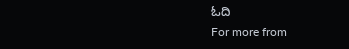ಓದಿ
For more from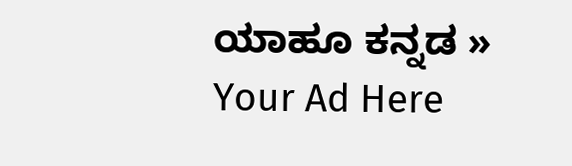ಯಾಹೂ ಕನ್ನಡ »
Your Ad Here